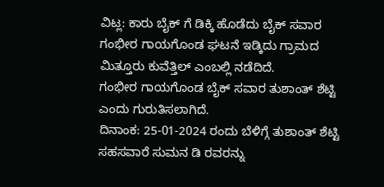ವಿಟ್ಲ: ಕಾರು ಬೈಕ್ ಗೆ ಡಿಕ್ಕಿ ಹೊಡೆದು ಬೈಕ್ ಸವಾರ ಗಂಭೀರ ಗಾಯಗೊಂಡ ಘಟನೆ ಇಡ್ಕಿದು ಗ್ರಾಮದ ಮಿತ್ತೂರು ಕುವೆತ್ತಿಲ್ ಎಂಬಲ್ಲಿ ನಡೆದಿದೆ.
ಗಂಭೀರ ಗಾಯಗೊಂಡ ಬೈಕ್ ಸವಾರ ತುಶಾಂತ್ ಶೆಟ್ಟಿ ಎಂದು ಗುರುತಿಸಲಾಗಿದೆ.
ದಿನಾಂಕ: 25-01-2024 ರಂದು ಬೆಳಿಗ್ಗೆ ತುಶಾಂತ್ ಶೆಟ್ಟಿ ಸಹಸವಾರೆ ಸುಮನ ಡಿ ರವರನ್ನು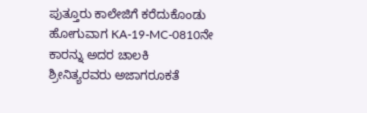ಪುತ್ತೂರು ಕಾಲೇಜಿಗೆ ಕರೆದುಕೊಂಡು ಹೋಗುವಾಗ KA-19-MC-0810ನೇ ಕಾರನ್ನು ಅದರ ಚಾಲಕಿ ಶ್ರೀನಿತ್ಯರವರು ಅಜಾಗರೂಕತೆ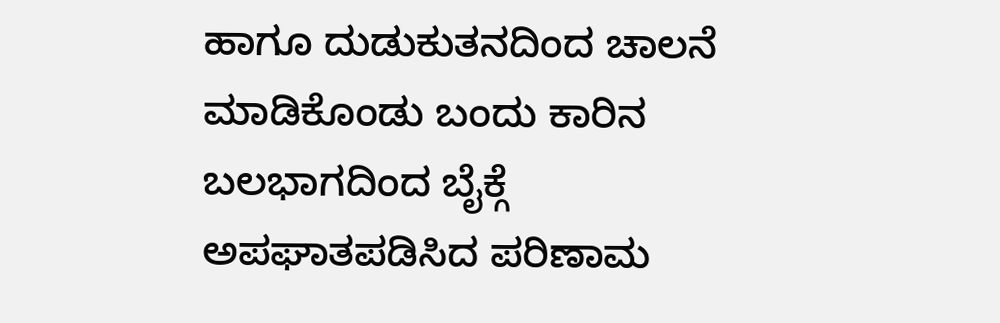ಹಾಗೂ ದುಡುಕುತನದಿಂದ ಚಾಲನೆ ಮಾಡಿಕೊಂಡು ಬಂದು ಕಾರಿನ ಬಲಭಾಗದಿಂದ ಬೈಕ್ಗೆ ಅಪಘಾತಪಡಿಸಿದ ಪರಿಣಾಮ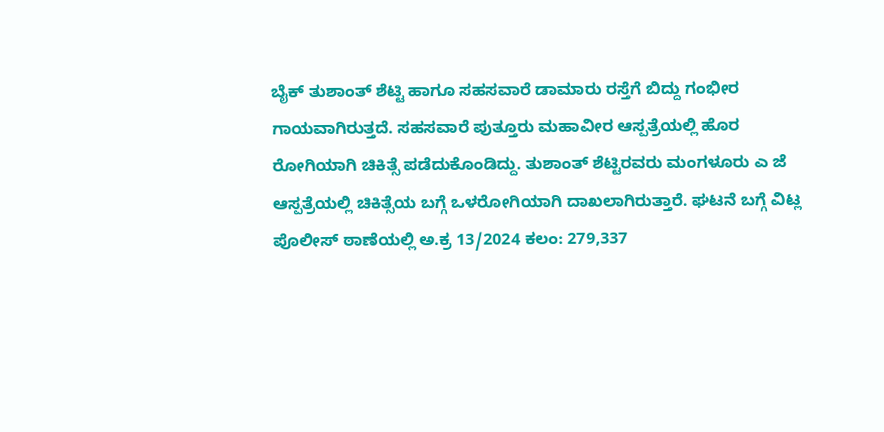ಬೈಕ್ ತುಶಾಂತ್ ಶೆಟ್ಟಿ ಹಾಗೂ ಸಹಸವಾರೆ ಡಾಮಾರು ರಸ್ತೆಗೆ ಬಿದ್ದು ಗಂಭೀರ ಗಾಯವಾಗಿರುತ್ತದೆ. ಸಹಸವಾರೆ ಪುತ್ತೂರು ಮಹಾವೀರ ಆಸ್ಪತ್ರೆಯಲ್ಲಿ ಹೊರ ರೋಗಿಯಾಗಿ ಚಿಕಿತ್ಸೆ ಪಡೆದುಕೊಂಡಿದ್ದು. ತುಶಾಂತ್ ಶೆಟ್ಟಿರವರು ಮಂಗಳೂರು ಎ ಜೆ ಆಸ್ಪತ್ರೆಯಲ್ಲಿ ಚಿಕಿತ್ಸೆಯ ಬಗ್ಗೆ ಒಳರೋಗಿಯಾಗಿ ದಾಖಲಾಗಿರುತ್ತಾರೆ. ಘಟನೆ ಬಗ್ಗೆ ವಿಟ್ಲ ಪೊಲೀಸ್ ಠಾಣೆಯಲ್ಲಿ ಅ.ಕ್ರ 13/2024 ಕಲಂ: 279,337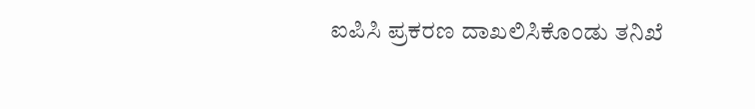ಐಪಿಸಿ ಪ್ರಕರಣ ದಾಖಲಿಸಿಕೊಂಡು ತನಿಖೆ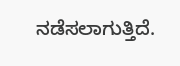ನಡೆಸಲಾಗುತ್ತಿದೆ.